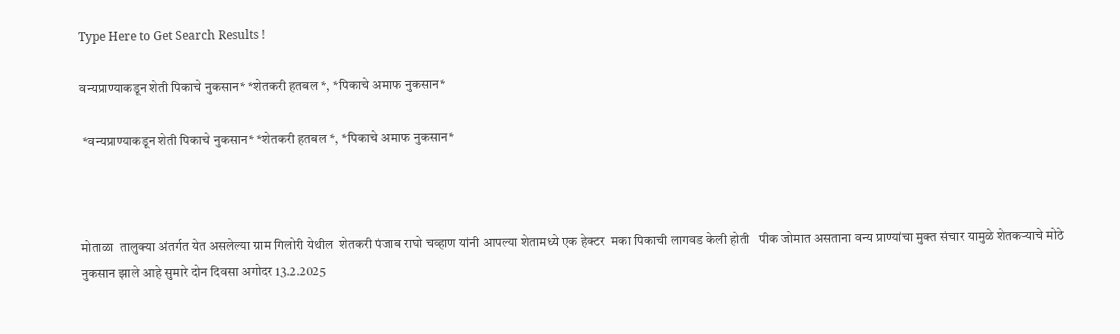Type Here to Get Search Results !

वन्यप्राण्याकडून शेती पिकाचे नुकसान* *शेतकरी हतबल *, *पिकाचे अमाफ नुकसान*

 *वन्यप्राण्याकडून शेती पिकाचे नुकसान* *शेतकरी हतबल *, *पिकाचे अमाफ नुकसान*



मोताळा  तालुक्या अंतर्गत येत असलेल्या ग्राम गिलोरी येथील  शेतकरी पंजाब राघो चव्हाण यांनी आपल्या शेतामध्ये एक हेक्टर  मका पिकाची लागवड केली होती   पीक जोमात असताना वन्य प्राण्यांचा मुक्त संचार यामुळे शेतकऱ्याचे मोठे नुकसान झाले आहे सुमारे दोन दिवसा अगोदर 13.2.2025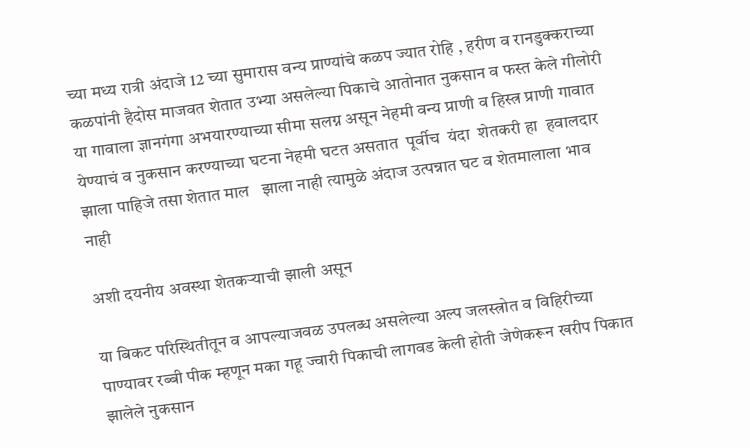च्या मध्य रात्री अंदाजे 12 च्या सुमारास वन्य प्राण्यांचे कळप ज्यात रोहि , हरीण व रानडुक्कराच्या कळपांनी हैदोस माजवत शेतात उभ्या असलेल्या पिकाचे आतोनात नुकसान व फस्त केले गीलोरी या गावाला ज्ञानगंगा अभयारण्याच्या सीमा सलग्न असून नेहमी वन्य प्राणी व हिस्त्र प्राणी गावात येण्याचं व नुकसान करण्याच्या घटना नेहमी घटत असतात  पूर्वीच  यंदा  शेतकरी हा  हवालदार झाला पाहिजे तसा शेतात माल   झाला नाही त्यामुळे अंदाज उत्पन्नात घट व शेतमालाला भाव  नाही

अशी दयनीय अवस्था शेतकऱ्याची झाली असून

या बिकट परिस्थितीतून व आपल्याजवळ उपलब्ध असलेल्या अल्प जलस्त्रोत व विहिरीच्या पाण्यावर रब्बी पीक म्हणून मका गहू ज्वारी पिकाची लागवड केली होती जेणेकरून खरीप पिकात झालेले नुकसान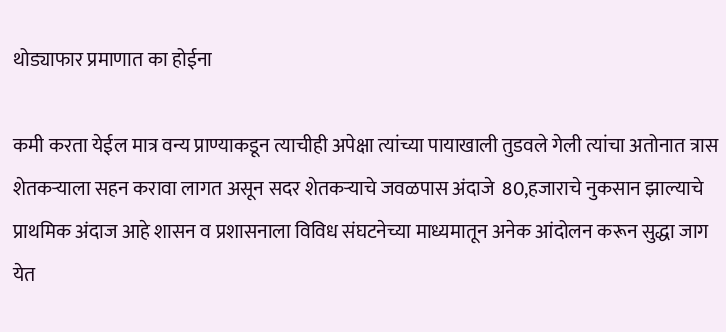थोड्याफार प्रमाणात का होईना

कमी करता येईल मात्र वन्य प्राण्याकडून त्याचीही अपेक्षा त्यांच्या पायाखाली तुडवले गेली त्यांचा अतोनात त्रास शेतकऱ्याला सहन करावा लागत असून सदर शेतकऱ्याचे जवळपास अंदाजे  80,हजाराचे नुकसान झाल्याचे प्राथमिक अंदाज आहे शासन व प्रशासनाला विविध संघटनेच्या माध्यमातून अनेक आंदोलन करून सुद्धा जाग येत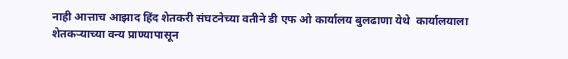नाही आत्ताच आझाद हिंद शेतकरी संघटनेच्या वतीने डी एफ ओ कार्यालय बुलढाणा येथे  कार्यालयाला शेतकऱ्याच्या वन्य प्राण्यापासून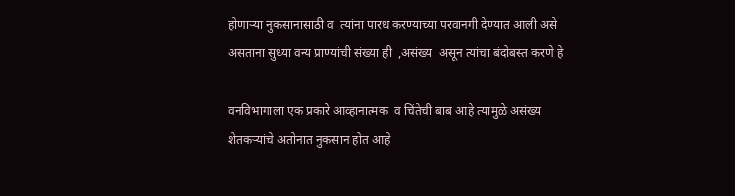होणाऱ्या नुकसानासाठी व  त्यांना पारध करण्याच्या परवानगी देण्यात आली असे असताना सुध्या वन्य प्राण्यांची संख्या ही  ,असंख्य  असून त्यांचा बंदोबस्त करणे हे

वनविभागाला एक प्रकारे आव्हानात्मक  व चिंतेची बाब आहे त्यामुळे असंख्य शेतकऱ्यांचे अतोनात नुकसान होत आहे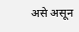असे असून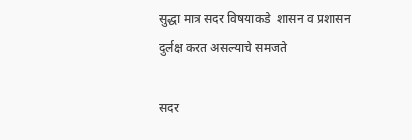सुद्धा मात्र सदर विषयाकडे  शासन व प्रशासन  दुर्लक्ष करत असल्याचे समजते

सदर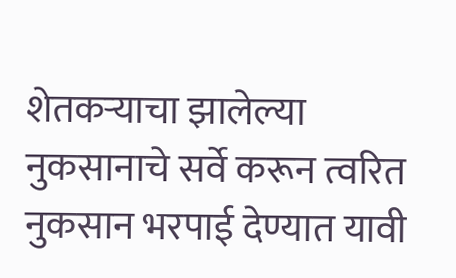शेतकऱ्याचा झालेल्या नुकसानाचे सर्वे करून त्वरित नुकसान भरपाई देण्यात यावी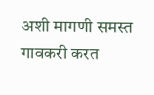अशी मागणी समस्त गावकरी करत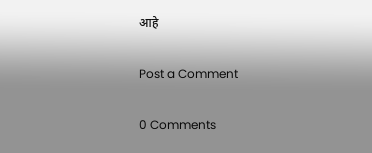आहे

Post a Comment

0 Comments